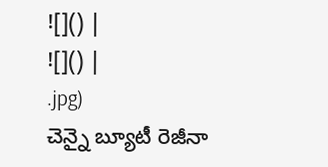![]() |
![]() |
.jpg)
చెన్నై బ్యూటీ రెజీనా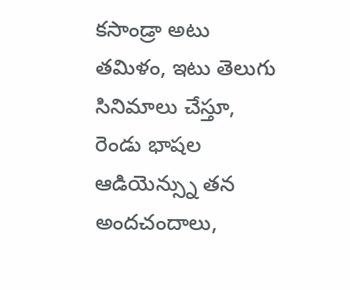కసాండ్రా అటు తమిళం, ఇటు తెలుగు సినిమాలు చేస్తూ, రెండు భాషల ఆడియెన్స్ను తన అందచందాలు,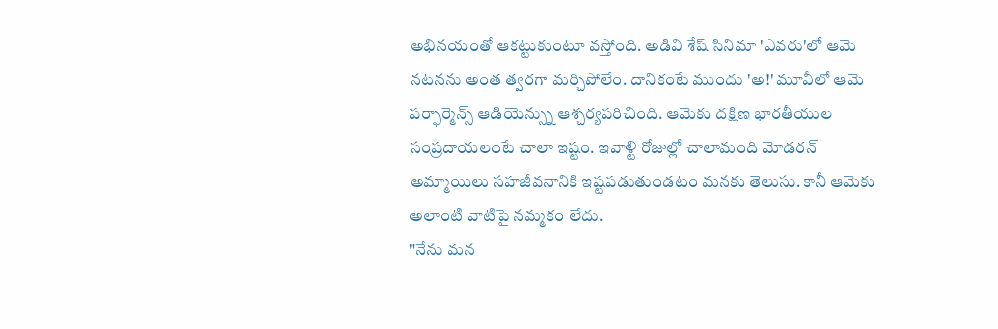అభినయంతో ఆకట్టుకుంటూ వస్తోంది. అడివి శేష్ సినిమా 'ఎవరు'లో ఆమె నటనను అంత త్వరగా మర్చిపోలేం. దానికంటే ముందు 'అ!' మూవీలో ఆమె పర్ఫార్మెన్స్ ఆడియెన్స్ను ఆశ్చర్యపరిచింది. ఆమెకు దక్షిణ భారతీయుల సంప్రదాయలంటే చాలా ఇష్టం. ఇవాళ్టి రోజుల్లో చాలామంది మోడరన్ అమ్మాయిలు సహజీవనానికి ఇష్టపడుతుండటం మనకు తెలుసు. కానీ ఆమెకు అలాంటి వాటిపై నమ్మకం లేదు.
"నేను మన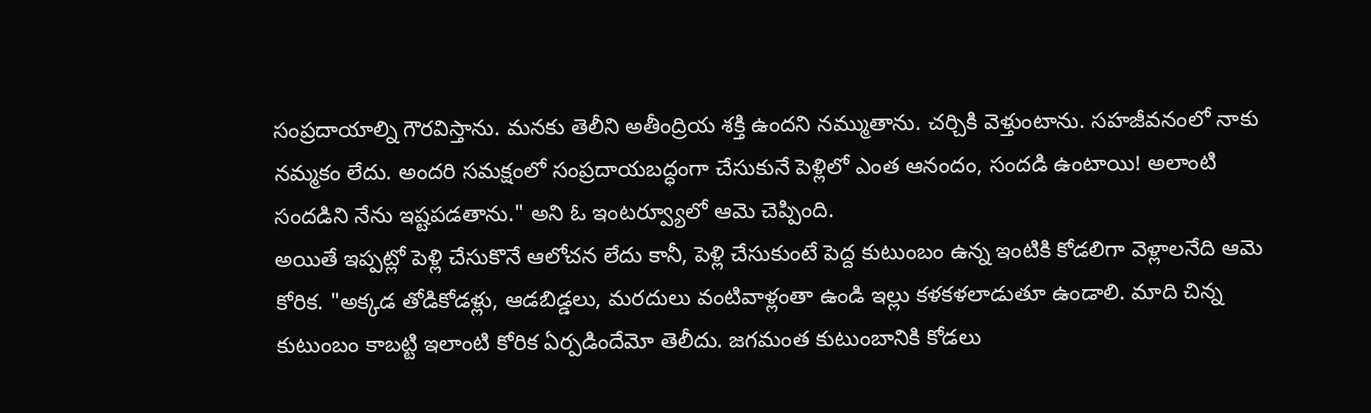సంప్రదాయాల్ని గౌరవిస్తాను. మనకు తెలీని అతీంద్రియ శక్తి ఉందని నమ్ముతాను. చర్చికి వెళ్తుంటాను. సహజీవనంలో నాకు నమ్మకం లేదు. అందరి సమక్షంలో సంప్రదాయబద్ధంగా చేసుకునే పెళ్లిలో ఎంత ఆనందం, సందడి ఉంటాయి! అలాంటి సందడిని నేను ఇష్టపడతాను." అని ఓ ఇంటర్వ్యూలో ఆమె చెప్పింది.
అయితే ఇప్పట్లో పెళ్లి చేసుకొనే ఆలోచన లేదు కానీ, పెళ్లి చేసుకుంటే పెద్ద కుటుంబం ఉన్న ఇంటికి కోడలిగా వెళ్లాలనేది ఆమె కోరిక. "అక్కడ తోడికోడళ్లు, ఆడబిడ్డలు, మరదులు వంటివాళ్లంతా ఉండి ఇల్లు కళకళలాడుతూ ఉండాలి. మాది చిన్న కుటుంబం కాబట్టి ఇలాంటి కోరిక ఏర్పడిందేమో తెలీదు. జగమంత కుటుంబానికి కోడలు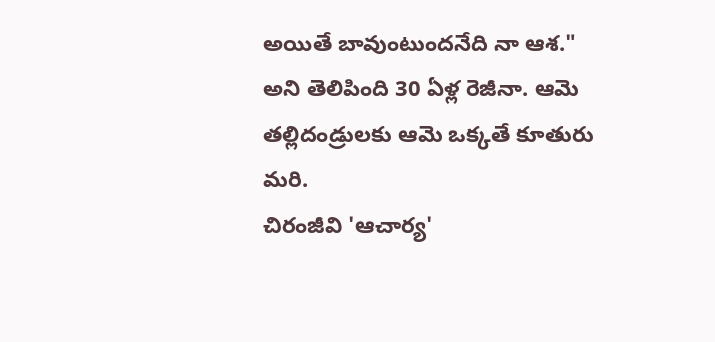అయితే బావుంటుందనేది నా ఆశ." అని తెలిపింది 30 ఏళ్ల రెజీనా. ఆమె తల్లిదండ్రులకు ఆమె ఒక్కతే కూతురు మరి.
చిరంజీవి 'ఆచార్య'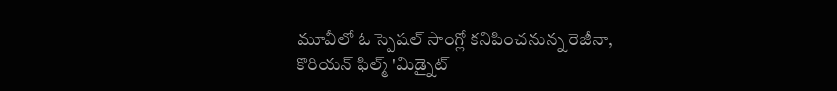మూవీలో ఓ స్పెషల్ సాంగ్లో కనిపించనున్న రెజీనా, కొరియన్ ఫిల్మ్ 'మిడ్నైట్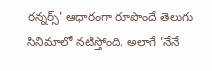రన్నర్స్' ఆధారంగా రూపొందే తెలుగు సినిమాలో నటిస్తోంది. అలాగే 'నేనే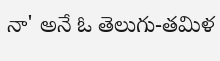నా' అనే ఓ తెలుగు-తమిళ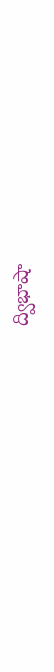ద్విభాషా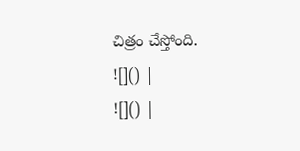చిత్రం చేస్తోంది.
![]() |
![]() |